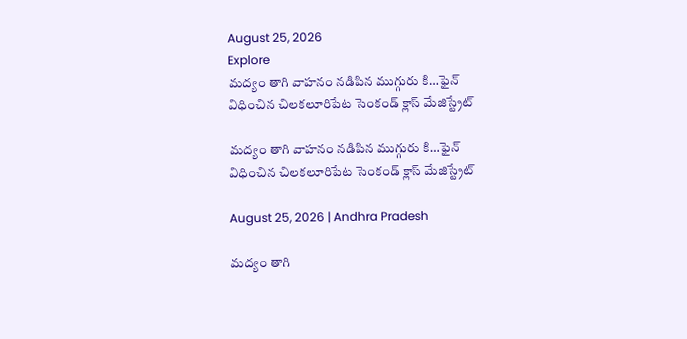August 25, 2026
Explore
మద్యం తాగి వాహనం నడిపిన ముగ్గురు కి…ఫైన్ విధించిన చిలకలూరిపేట సెంకండ్ క్లాస్ మేజిస్ట్రేట్

మద్యం తాగి వాహనం నడిపిన ముగ్గురు కి…ఫైన్ విధించిన చిలకలూరిపేట సెంకండ్ క్లాస్ మేజిస్ట్రేట్

August 25, 2026 | Andhra Pradesh

మద్యం తాగి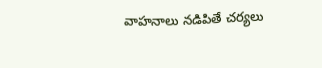వాహనాలు నడిపితే చర్యలు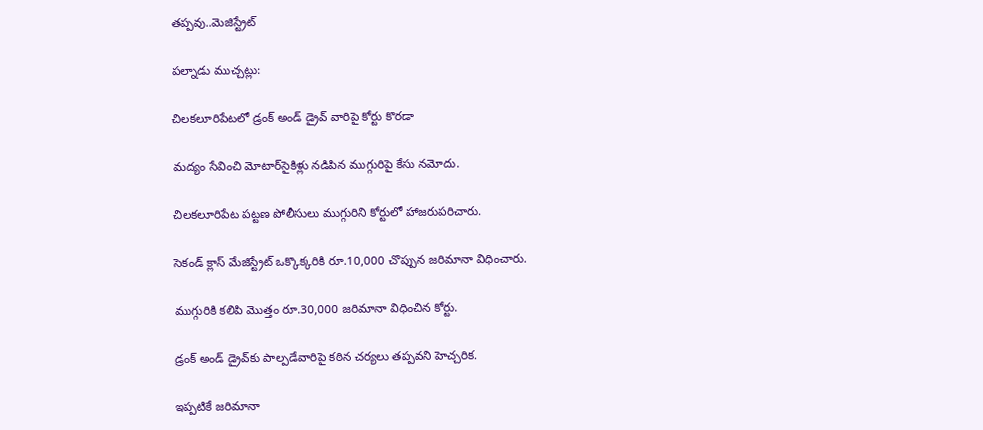తప్పవు..మెజిస్ట్రేట్

పల్నాడు ముచ్చట్లు:

చిలకలూరిపేటలో డ్రంక్ అండ్ డ్రైవ్‌ వారిపై కోర్టు కొరడా

మద్యం సేవించి మోటార్‌సైకిళ్లు నడిపిన ముగ్గురిపై కేసు నమోదు.

చిలకలూరిపేట పట్టణ పోలీసులు ముగ్గురిని కోర్టులో హాజరుపరిచారు.

సెకండ్ క్లాస్ మేజిస్ట్రేట్ ఒక్కొక్కరికి రూ.10,000 చొప్పున జరిమానా విధించారు.

ముగ్గురికి కలిపి మొత్తం రూ.30,000 జరిమానా విధించిన కోర్టు.

డ్రంక్ అండ్ డ్రైవ్‌కు పాల్పడేవారిపై కఠిన చర్యలు తప్పవని హెచ్చరిక.

ఇప్పటికే జరిమానా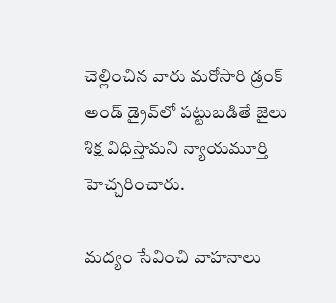చెల్లించిన వారు మరోసారి డ్రంక్ అండ్ డ్రైవ్‌లో పట్టుబడితే జైలు శిక్ష విధిస్తామని న్యాయమూర్తి హెచ్చరించారు.

మద్యం సేవించి వాహనాలు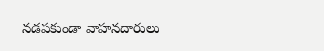నడపకుండా వాహనదారులు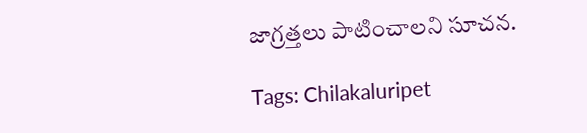జాగ్రత్తలు పాటించాలని సూచన.

Tags: Chilakaluripet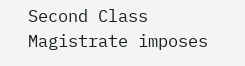Second Class Magistrate imposes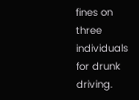fines on three individuals for drunk driving.